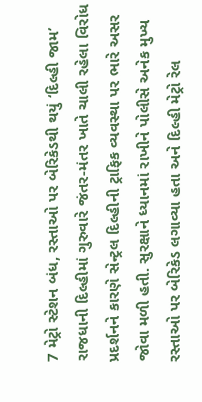7 મેટ્રો સ્ટેશન બંધ, રસ્તાઓ પર બેરિકેડથી થયું ‘દિલ્હી જામ’
રાજધાની દિલ્હીમાં ગુરુવારે જંતર-મંતર ખાતે ચાલી રહેલા વિરોધ પ્રદર્શનને કારણે સેન્ટ્રલ દિલ્હીની ટ્રાફિક વ્યવસ્થા પર ભારે અસર જોવા મળી હતી. સુરક્ષાને ધ્યાનમાં રાખીને પોલીસે અનેક મુખ્ય રસ્તાઓ પર બેરિકેડ લગાવ્યા હતા અને દિલ્હી મેટ્રો રેલ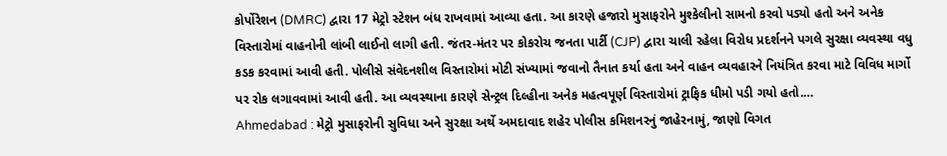કોર્પોરેશન (DMRC) દ્વારા 17 મેટ્રો સ્ટેશન બંધ રાખવામાં આવ્યા હતા. આ કારણે હજારો મુસાફરોને મુશ્કેલીનો સામનો કરવો પડ્યો હતો અને અનેક વિસ્તારોમાં વાહનોની લાંબી લાઈનો લાગી હતી. જંતર-મંતર પર કોકરોચ જનતા પાર્ટી (CJP) દ્વારા ચાલી રહેલા વિરોધ પ્રદર્શનને પગલે સુરક્ષા વ્યવસ્થા વધુ કડક કરવામાં આવી હતી. પોલીસે સંવેદનશીલ વિસ્તારોમાં મોટી સંખ્યામાં જવાનો તૈનાત કર્યા હતા અને વાહન વ્યવહારને નિયંત્રિત કરવા માટે વિવિધ માર્ગો પર રોક લગાવવામાં આવી હતી. આ વ્યવસ્થાના કારણે સેન્ટ્રલ દિલ્હીના અનેક મહત્વપૂર્ણ વિસ્તારોમાં ટ્રાફિક ધીમો પડી ગયો હતો.…
Ahmedabad : મેટ્રો મુસાફરોની સુવિધા અને સુરક્ષા અર્થે અમદાવાદ શહેર પોલીસ કમિશનરનું જાહેરનામું, જાણો વિગત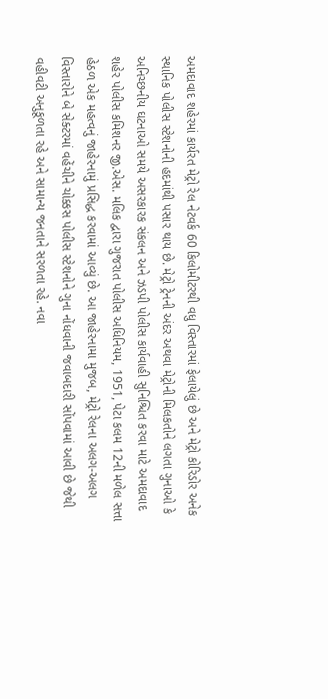અમદાવાદ શહેરમાં કાર્યરત મેટ્રો રેલ નેટવર્ક 60 કિલોમીટરથી વધુ વિસ્તારમાં ફેલાયેલું છે અને મેટ્રો કોરિડોર અનેક સ્થાનિક પોલીસ સ્ટેશનોની હદમાંથી પસાર થાય છે. મેટ્રો ટ્રેનની અંદર અથવા મેટ્રોની મિલકતોને લગતા ગુનાઓ કે અનિચ્છનીય ઘટનાઓ સમયે અસરકારક સંકલન અને ઝડપી પોલીસ કાર્યવાહી સુનિશ્ચિત કરવા માટે અમદાવાદ શહેર પોલીસ કમિશનર જી.એસ. મલિક દ્વારા ગુજરાત પોલીસ અધિનિયમ, 1951, પેટા કલમ 12ની મળેલ સત્તા હેઠળ એક મહત્વનું જાહેરનામું પ્રસિદ્ધ કરવામાં આવ્યું છે. આ જાહેરનામા મુજબ, મેટ્રો રેલના અલગ-અલગ વિસ્તારોને બે સેક્ટરમાં વહેંચીને ચોક્કસ પોલીસ સ્ટેશનોને ગુના નોંધવાની જવાબદારી સોંપવામાં આવી છે જેથી વહીવટી અનુકૂળતા રહે અને સામાન્ય જનતાને સરળતા રહે. નવા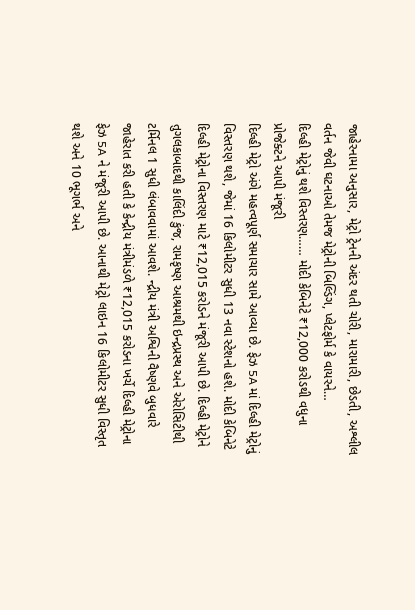જાહેરનામા અનુસાર, મેટ્રો ટ્રેનની અંદર થતી ચોરી, મારામારી, છેડતી, અશ્લીલ વર્તન જેવી ઘટનાઓ તેમજ મેટ્રોની બિલ્ડિંગ, પ્લેટફોર્મ કે વાયરને…
દિલ્હી મેટ્રોનું થશે વિસ્તરણ…… મોદી કેબિનેટે ₹12,000 કરોડથી વધુના પ્રોજેક્ટને આપી મંજૂરી
દિલ્હી મેટ્રો અંગે મહત્વપૂર્ણ સમાચાર સામે આવ્યા છે. ફેઝ 5A માં દિલ્હી મેટ્રોનું વિસ્તરણ થશે, જેમાં 16 કિલોમીટર સુધી 13 નવા સ્ટેશનો હશે. મોદી કેબિનેટે દિલ્હી મેટ્રોના વિસ્તરણ માટે ₹12,015 કરોડને મંજૂરી આપી છે. દિલ્હી મેટ્રોને તુગલકાબાદથી કાલિંદી કુંજ, રામકૃષ્ણ આશ્રમથી ઇન્દ્રપ્રસ્થ અને એરોસિટીથી ટર્મિનલ 1 સુધી લંબાવવામાં આવશે. ન્દ્રીય મંત્રી અશ્વિની વૈષ્ણવે બુધવારે જાહેરાત કરી હતી કે કેન્દ્રીય મંત્રીમંડળે ₹12,015 કરોડના ખર્ચે દિલ્હી મેટ્રોના ફેઝ 5A ને મંજૂરી આપી છે. આનાથી મેટ્રો લાઇન 16 કિલોમીટર સુધી વિસ્તૃત થશે અને 10 ભૂગર્ભ અને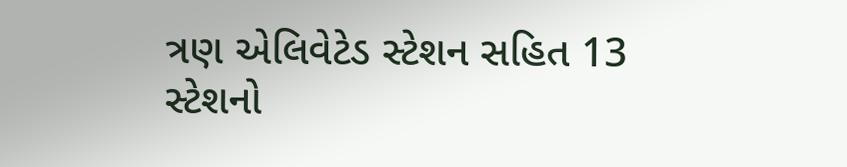ત્રણ એલિવેટેડ સ્ટેશન સહિત 13 સ્ટેશનો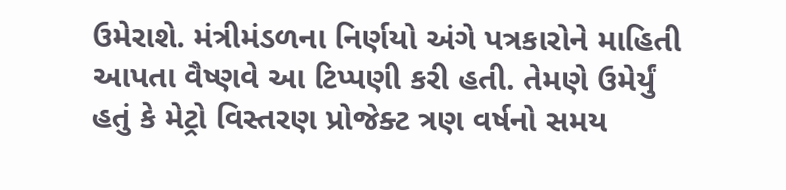ઉમેરાશે. મંત્રીમંડળના નિર્ણયો અંગે પત્રકારોને માહિતી આપતા વૈષ્ણવે આ ટિપ્પણી કરી હતી. તેમણે ઉમેર્યું હતું કે મેટ્રો વિસ્તરણ પ્રોજેક્ટ ત્રણ વર્ષનો સમય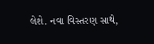લેશે. નવા વિસ્તરણ સાથે,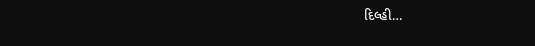દિલ્હી…